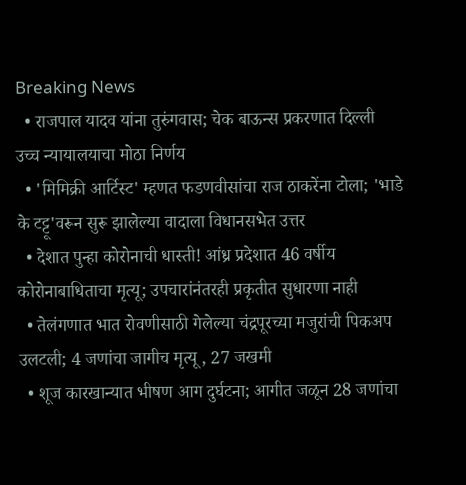Breaking News
  • राजपाल यादव यांना तुरुंगवास; चेक बाऊन्स प्रकरणात दिल्ली उच्च न्यायालयाचा मोठा निर्णय
  • 'मिमिक्री आर्टिस्ट' म्हणत फडणवीसांचा राज ठाकरेंना टोला; 'भाडे के टट्टू'वरून सुरू झालेल्या वादाला विधानसभेत उत्तर
  • देशात पुन्हा कोरोनाची धास्ती! आंध्र प्रदेशात 46 वर्षीय कोरोनाबाधिताचा मृत्यू; उपचारांनंतरही प्रकृतीत सुधारणा नाही
  • तेलंगणात भात रोवणीसाठी गेलेल्या चंद्रपूरच्या मजुरांची पिकअप उलटली; 4 जणांचा जागीच मृत्यू , 27 जखमी
  • शूज कारखान्यात भीषण आग दुर्घटना; आगीत जळून 28 जणांचा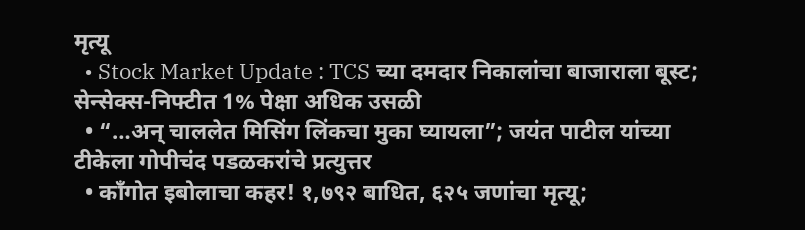मृत्यू
  • Stock Market Update : TCS च्या दमदार निकालांचा बाजाराला बूस्ट; सेन्सेक्स-निफ्टीत 1% पेक्षा अधिक उसळी
  • “…अन् चाललेत मिसिंग लिंकचा मुका घ्यायला”; जयंत पाटील यांच्या टीकेला गोपीचंद पडळकरांचे प्रत्युत्तर
  • काँगोत इबोलाचा कहर! १,७९२ बाधित, ६२५ जणांचा मृत्यू;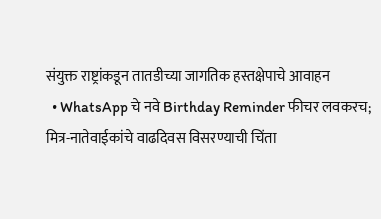संयुक्त राष्ट्रांकडून तातडीच्या जागतिक हस्तक्षेपाचे आवाहन
  • WhatsApp चे नवे Birthday Reminder फीचर लवकरच; मित्र-नातेवाईकांचे वाढदिवस विसरण्याची चिंता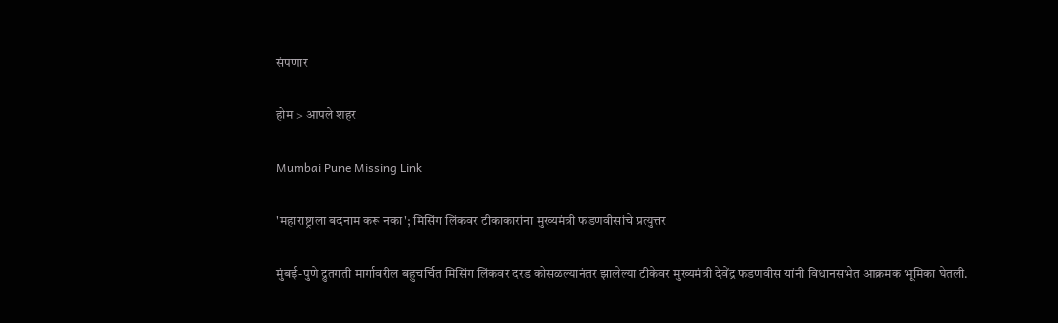संपणार

होम > आपले शहर

Mumbai Pune Missing Link

'महाराष्ट्राला बदनाम करू नका'; मिसिंग लिंकवर टीकाकारांना मुख्यमंत्री फडणवीसांचे प्रत्युत्तर

मुंबई-पुणे द्रुतगती मार्गावरील बहुचर्चित मिसिंग लिंकवर दरड कोसळल्यानंतर झालेल्या टीकेवर मुख्यमंत्री देवेंद्र फडणवीस यांनी विधानसभेत आक्रमक भूमिका घेतली.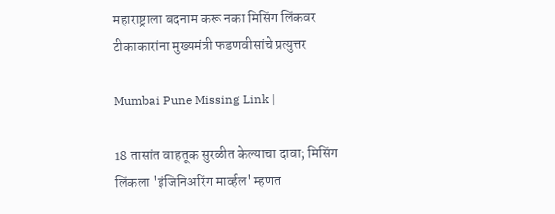महाराष्ट्राला बदनाम करू नका मिसिंग लिंकवर टीकाकारांना मुख्यमंत्री फडणवीसांचे प्रत्युत्तर

Mumbai Pune Missing Link |

18 तासांत वाहतूक सुरळीत केल्याचा दावा; मिसिंग लिंकला 'इंजिनिअरिंग मार्व्हल' म्हणत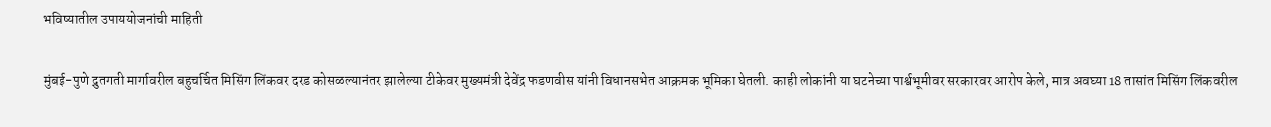भविष्यातील उपाययोजनांची माहिती

मुंबई-पुणे द्रुतगती मार्गावरील बहुचर्चित मिसिंग लिंकवर दरड कोसळल्यानंतर झालेल्या टीकेवर मुख्यमंत्री देवेंद्र फडणवीस यांनी विधानसभेत आक्रमक भूमिका घेतली. काही लोकांनी या घटनेच्या पार्श्वभूमीवर सरकारवर आरोप केले, मात्र अवघ्या 18 तासांत मिसिंग लिंकवरील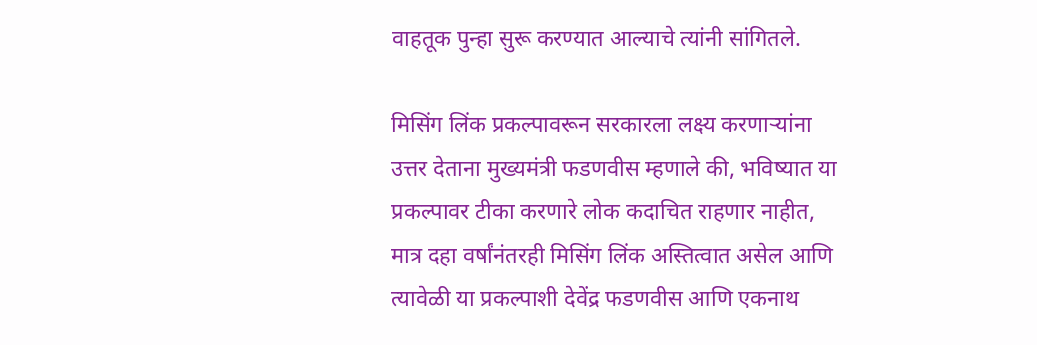वाहतूक पुन्हा सुरू करण्यात आल्याचे त्यांनी सांगितले.

मिसिंग लिंक प्रकल्पावरून सरकारला लक्ष्य करणाऱ्यांना उत्तर देताना मुख्यमंत्री फडणवीस म्हणाले की, भविष्यात या प्रकल्पावर टीका करणारे लोक कदाचित राहणार नाहीत, मात्र दहा वर्षांनंतरही मिसिंग लिंक अस्तित्वात असेल आणि त्यावेळी या प्रकल्पाशी देवेंद्र फडणवीस आणि एकनाथ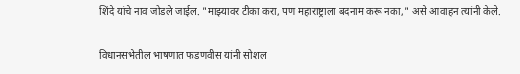शिंदे यांचे नाव जोडले जाईल. "माझ्यावर टीका करा, पण महाराष्ट्राला बदनाम करू नका," असे आवाहन त्यांनी केले.

विधानसभेतील भाषणात फडणवीस यांनी सोशल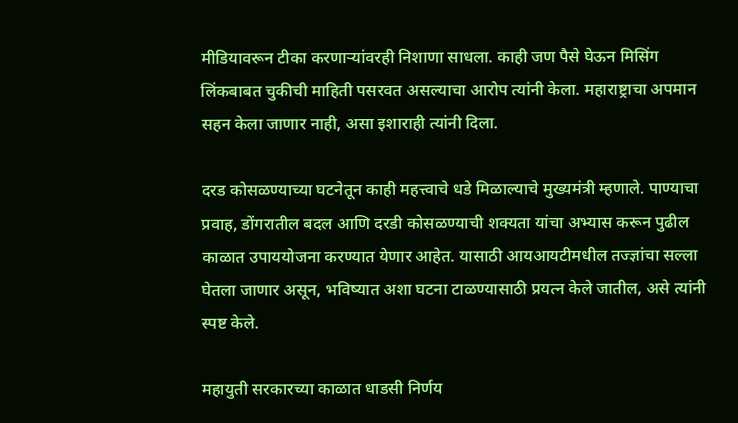मीडियावरून टीका करणाऱ्यांवरही निशाणा साधला. काही जण पैसे घेऊन मिसिंग लिंकबाबत चुकीची माहिती पसरवत असल्याचा आरोप त्यांनी केला. महाराष्ट्राचा अपमान सहन केला जाणार नाही, असा इशाराही त्यांनी दिला.

दरड कोसळण्याच्या घटनेतून काही महत्त्वाचे धडे मिळाल्याचे मुख्यमंत्री म्हणाले. पाण्याचा प्रवाह, डोंगरातील बदल आणि दरडी कोसळण्याची शक्यता यांचा अभ्यास करून पुढील काळात उपाययोजना करण्यात येणार आहेत. यासाठी आयआयटीमधील तज्ज्ञांचा सल्ला घेतला जाणार असून, भविष्यात अशा घटना टाळण्यासाठी प्रयत्न केले जातील, असे त्यांनी स्पष्ट केले.

महायुती सरकारच्या काळात धाडसी निर्णय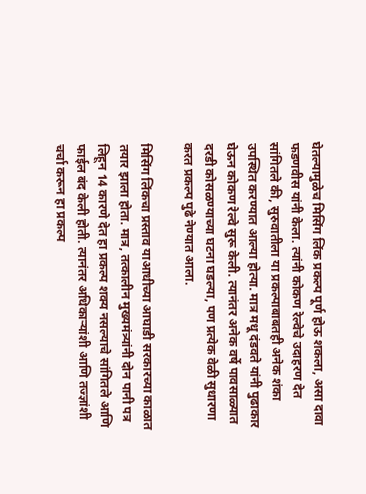घेतल्यामुळेच मिसिंग लिंक प्रकल्प पूर्ण होऊ शकला, असा दावा फडणवीस यांनी केला. त्यांनी कोकण रेल्वेचे उदाहरण देत सांगितले की, सुरुवातीला या प्रकल्पाबाबतही अनेक शंका उपस्थित करण्यात आल्या होत्या. मात्र मधू दंडवते यांनी पुढाकार घेऊन कोकण रेल्वे सुरू केली. त्यानंतर अनेक वर्षे पावसाळ्यात दरडी कोसळण्याच्या घटना घडल्या, पण प्रत्येक वेळी सुधारणा करत प्रकल्प पुढे नेण्यात आला.

मिसिंग लिंकचा प्रस्ताव याआधीच्या आघाडी सरकारच्या काळात तयार झाला होता. मात्र, तत्कालीन मुख्यमंत्र्यांनी दोन पानी पत्र लिहून 14 कारणे देत हा प्रकल्प शक्य नसल्याचे सांगितले आणि फाईल बंद केली होती. त्यानंतर अधिकाऱ्यांशी आणि तज्ज्ञांशी चर्चा करून हा प्रकल्प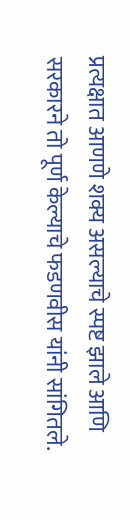प्रत्यक्षात आणणे शक्य असल्याचे स्पष्ट झाले आणि सरकारने तो पूर्ण केल्याचे फडणवीस यांनी सांगितले.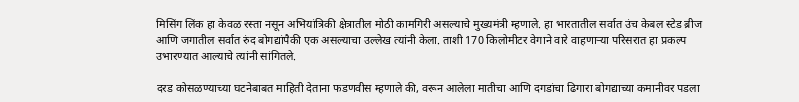मिसिंग लिंक हा केवळ रस्ता नसून अभियांत्रिकी क्षेत्रातील मोठी कामगिरी असल्याचे मुख्यमंत्री म्हणाले. हा भारतातील सर्वात उंच केबल स्टेड ब्रीज आणि जगातील सर्वात रुंद बोगद्यांपैकी एक असल्याचा उल्लेख त्यांनी केला. ताशी 170 किलोमीटर वेगाने वारे वाहणाऱ्या परिसरात हा प्रकल्प उभारण्यात आल्याचे त्यांनी सांगितले.

दरड कोसळण्याच्या घटनेबाबत माहिती देताना फडणवीस म्हणाले की, वरून आलेला मातीचा आणि दगडांचा ढिगारा बोगद्याच्या कमानीवर पडला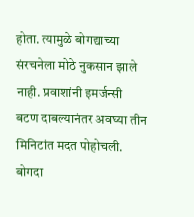होता. त्यामुळे बोगद्याच्या संरचनेला मोठे नुकसान झाले नाही. प्रवाशांनी इमर्जन्सी बटण दाबल्यानंतर अवघ्या तीन मिनिटांत मदत पोहोचली. बोगदा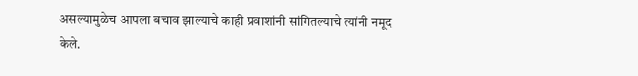असल्यामुळेच आपला बचाव झाल्याचे काही प्रवाशांनी सांगितल्याचे त्यांनी नमूद केले.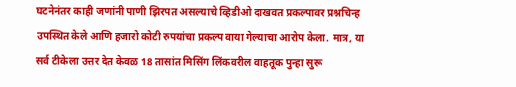घटनेनंतर काही जणांनी पाणी झिरपत असल्याचे व्हिडीओ दाखवत प्रकल्पावर प्रश्नचिन्ह उपस्थित केले आणि हजारो कोटी रुपयांचा प्रकल्प वाया गेल्याचा आरोप केला. मात्र, या सर्व टीकेला उत्तर देत केवळ 18 तासांत मिसिंग लिंकवरील वाहतूक पुन्हा सुरू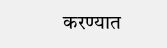करण्यात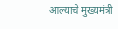आल्याचे मुख्यमंत्री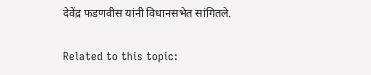देवेंद्र फडणवीस यांनी विधानसभेत सांगितले.

Related to this topic: